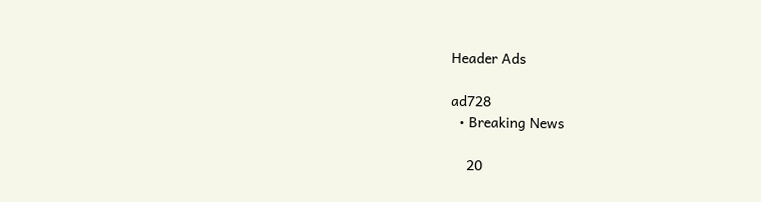Header Ads

ad728
  • Breaking News

    20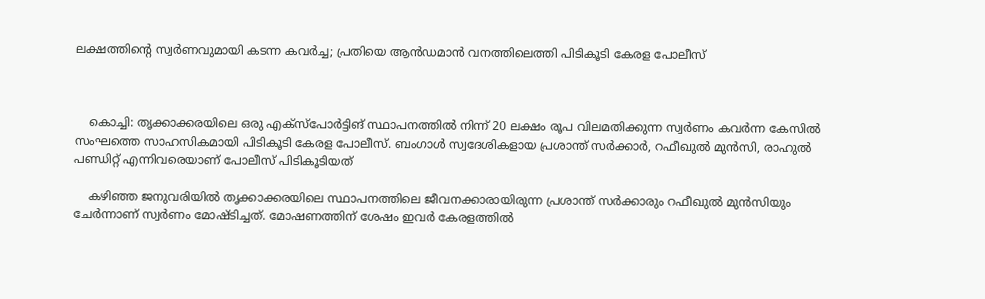ലക്ഷത്തിന്റെ സ്വർണവുമായി കടന്ന കവർച്ച; പ്രതിയെ ആൻഡമാൻ വനത്തിലെത്തി പിടികൂടി കേരള പോലീസ്



    കൊച്ചി: തൃക്കാക്കരയിലെ ഒരു എക്‌സ്‌പോർട്ടിങ് സ്ഥാപനത്തിൽ നിന്ന് 20 ലക്ഷം രൂപ വിലമതിക്കുന്ന സ്വർണം കവർന്ന കേസിൽ സംഘത്തെ സാഹസികമായി പിടികൂടി കേരള പോലീസ്. ബംഗാൾ സ്വദേശികളായ പ്രശാന്ത് സർക്കാർ, റഫീഖുൽ മുൻസി, രാഹുൽ പണ്ഡിറ്റ് എന്നിവരെയാണ് പോലീസ് പിടികൂടിയത്

    കഴിഞ്ഞ ജനുവരിയിൽ തൃക്കാക്കരയിലെ സ്ഥാപനത്തിലെ ജീവനക്കാരായിരുന്ന പ്രശാന്ത് സർക്കാരും റഫീഖുൽ മുൻസിയും ചേർന്നാണ് സ്വർണം മോഷ്ടിച്ചത്. മോഷണത്തിന് ശേഷം ഇവർ കേരളത്തിൽ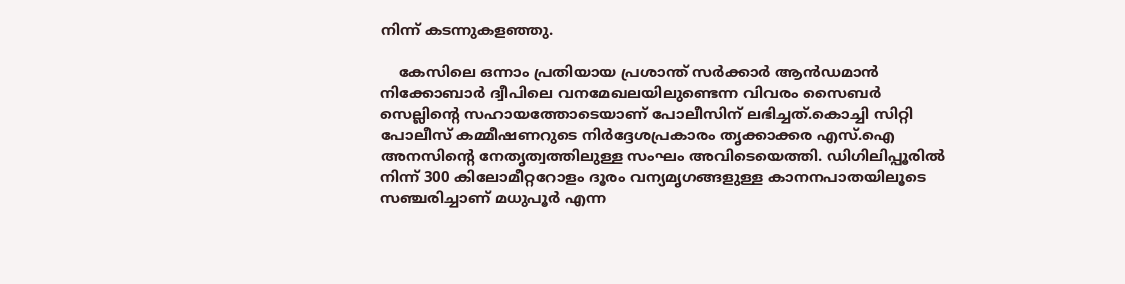നിന്ന് കടന്നുകളഞ്ഞു.

    കേസിലെ ഒന്നാം പ്രതിയായ പ്രശാന്ത് സർക്കാർ ആൻഡമാൻ നിക്കോബാർ ദ്വീപിലെ വനമേഖലയിലുണ്ടെന്ന വിവരം സൈബർ സെല്ലിന്റെ സഹായത്തോടെയാണ് പോലീസിന് ലഭിച്ചത്.കൊച്ചി സിറ്റി പോലീസ് കമ്മീഷണറുടെ നിർദ്ദേശപ്രകാരം തൃക്കാക്കര എസ്.ഐ അനസിന്റെ നേതൃത്വത്തിലുള്ള സംഘം അവിടെയെത്തി. ഡിഗിലിപ്പൂരിൽ നിന്ന് 300 കിലോമീറ്ററോളം ദൂരം വന്യമൃഗങ്ങളുള്ള കാനനപാതയിലൂടെ സഞ്ചരിച്ചാണ് മധുപൂർ എന്ന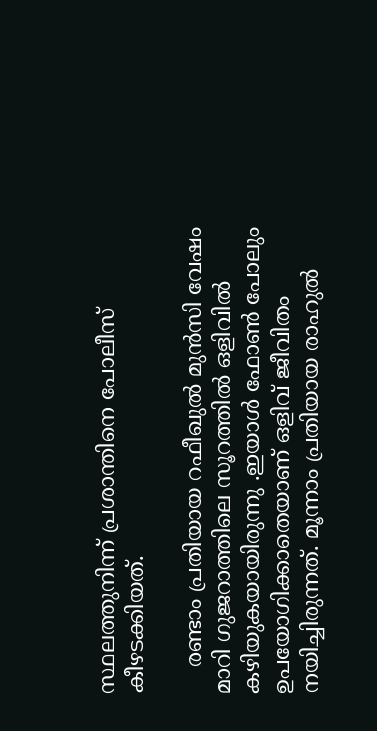സ്ഥലത്തുനിന്ന് പ്രശാന്തിനെ പോലീസ് കീഴടക്കിയത്.

    രണ്ടാം പ്രതിയായ റഫീഖുൽ മുൻസി വേഷം മാറി ഗുജറാത്തിലെ സൂറത്തിൽ ഒളിവിൽ കഴിയുകയായിരുന്നു .ഇയാൾ ഫോൺ പോലും ഉപയോഗിക്കാതെയാണ് ഒളിവ് ജീവിതം നയിച്ചിരുന്നത്. മൂന്നാം പ്രതിയായ രാഹുൽ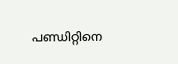പണ്ഡിറ്റിനെ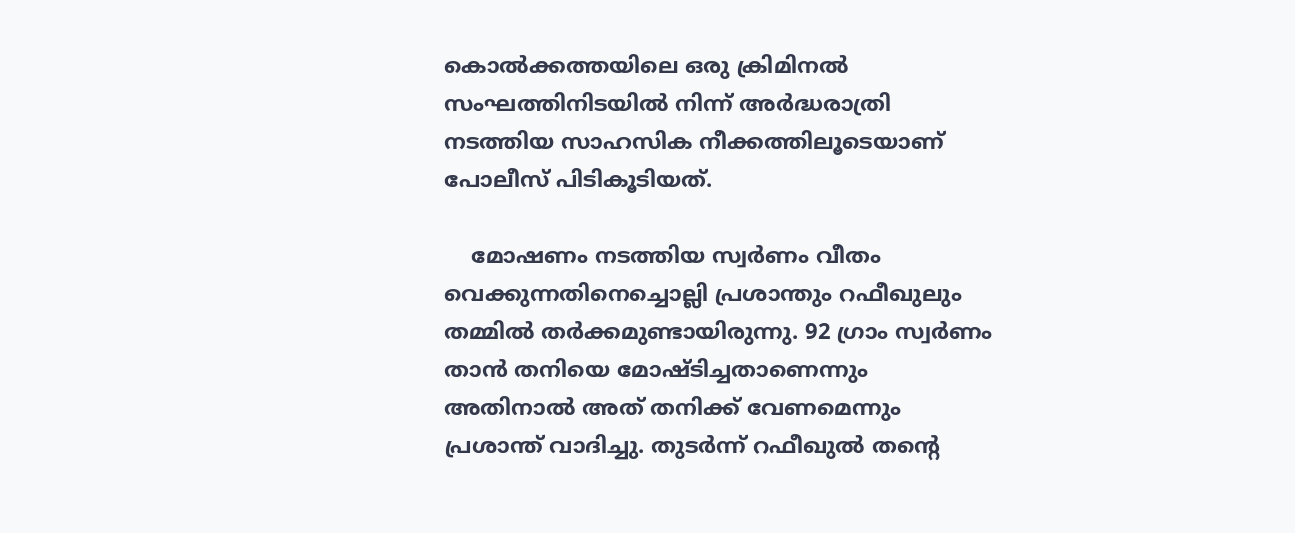കൊൽക്കത്തയിലെ ഒരു ക്രിമിനൽ സംഘത്തിനിടയിൽ നിന്ന് അർദ്ധരാത്രി നടത്തിയ സാഹസിക നീക്കത്തിലൂടെയാണ് പോലീസ് പിടികൂടിയത്.

    മോഷണം നടത്തിയ സ്വർണം വീതം വെക്കുന്നതിനെച്ചൊല്ലി പ്രശാന്തും റഫീഖുലും തമ്മിൽ തർക്കമുണ്ടായിരുന്നു. 92 ഗ്രാം സ്വർണം താൻ തനിയെ മോഷ്ടിച്ചതാണെന്നും അതിനാൽ അത് തനിക്ക് വേണമെന്നും പ്രശാന്ത് വാദിച്ചു. തുടർന്ന് റഫീഖുൽ തന്റെ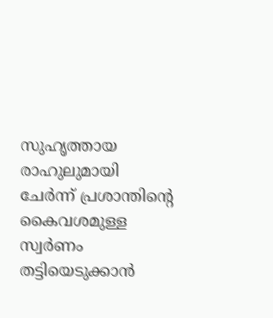സുഹൃത്തായ രാഹുലുമായി ചേർന്ന് പ്രശാന്തിന്റെ കൈവശമുള്ള സ്വർണം തട്ടിയെടുക്കാൻ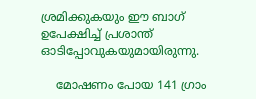ശ്രമിക്കുകയും ഈ ബാഗ് ഉപേക്ഷിച്ച് പ്രശാന്ത് ഓടിപ്പോവുകയുമായിരുന്നു.

    മോഷണം പോയ 141 ഗ്രാം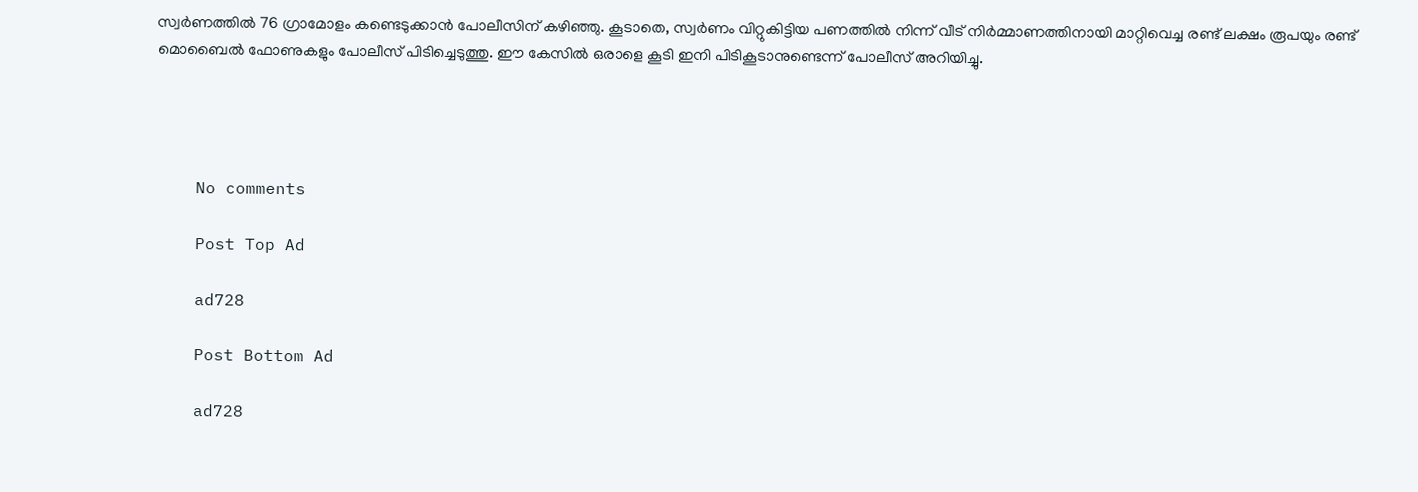സ്വർണത്തിൽ 76 ഗ്രാമോളം കണ്ടെടുക്കാൻ പോലീസിന് കഴിഞ്ഞു. കൂടാതെ, സ്വർണം വിറ്റുകിട്ടിയ പണത്തിൽ നിന്ന് വീട് നിർമ്മാണത്തിനായി മാറ്റിവെച്ച രണ്ട് ലക്ഷം രൂപയും രണ്ട് മൊബൈൽ ഫോണുകളും പോലീസ് പിടിച്ചെടുത്തു. ഈ കേസിൽ ഒരാളെ കൂടി ഇനി പിടികൂടാനുണ്ടെന്ന് പോലീസ് അറിയിച്ചു.




    No comments

    Post Top Ad

    ad728

    Post Bottom Ad

    ad728